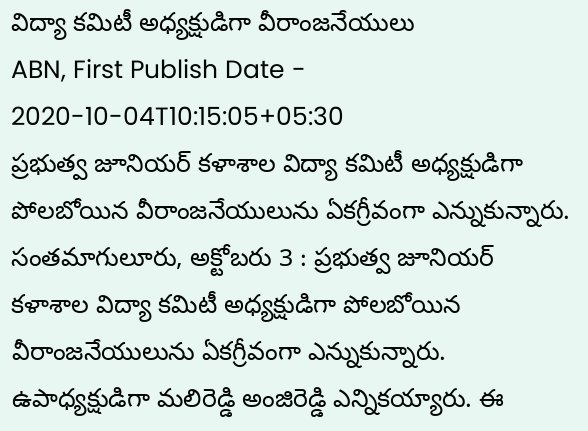విద్యా కమిటీ అధ్యక్షుడిగా వీరాంజనేయులు
ABN, First Publish Date - 2020-10-04T10:15:05+05:30
ప్రభుత్వ జూనియర్ కళాశాల విద్యా కమిటీ అధ్యక్షుడిగా పోలబోయిన వీరాంజనేయులును ఏకగ్రీవంగా ఎన్నుకున్నారు.
సంతమాగులూరు, అక్టోబరు 3 : ప్రభుత్వ జూనియర్ కళాశాల విద్యా కమిటీ అధ్యక్షుడిగా పోలబోయిన వీరాంజనేయులును ఏకగ్రీవంగా ఎన్నుకున్నారు. ఉపాధ్యక్షుడిగా మలిరెడ్డి అంజిరెడ్డి ఎన్నికయ్యారు. ఈ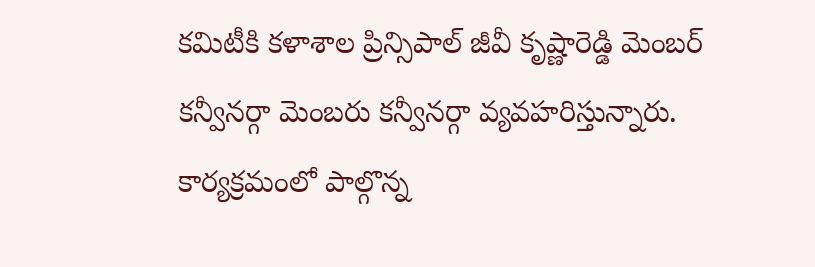కమిటీకి కళాశాల ప్రిన్సిపాల్ జీవీ కృష్ణారెడ్డి మెంబర్ కన్వీనర్గా మెంబరు కన్వీనర్గా వ్యవహరిస్తున్నారు. కార్యక్రమంలో పాల్గొన్న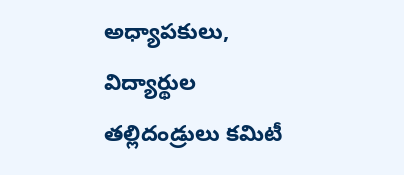అధ్యాపకులు, విద్యార్థుల తల్లిదండ్రులు కమిటీ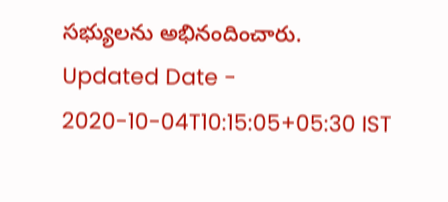సభ్యులను అభినందించారు.
Updated Date - 2020-10-04T10:15:05+05:30 IST